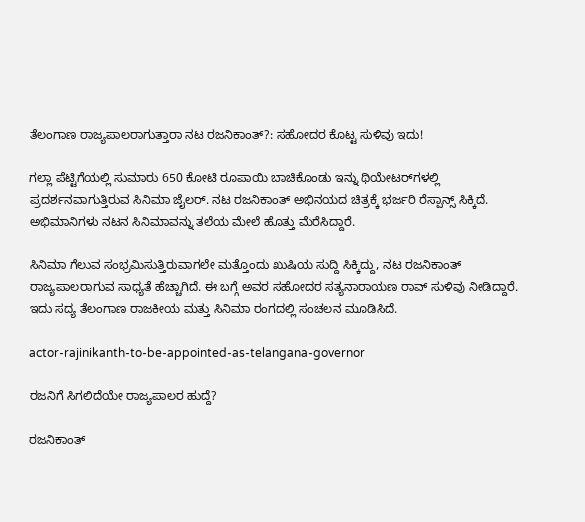ತೆಲಂಗಾಣ ರಾಜ್ಯಪಾಲರಾಗುತ್ತಾರಾ ನಟ ರಜನಿಕಾಂತ್?: ಸಹೋದರ ಕೊಟ್ಟ ಸುಳಿವು ಇದು!

ಗಲ್ಲಾ ಪೆಟ್ಟಿಗೆಯಲ್ಲಿ ಸುಮಾರು 650 ಕೋಟಿ ರೂಪಾಯಿ ಬಾಚಿಕೊಂಡು ಇನ್ನು ಥಿಯೇಟರ್‌ಗಳಲ್ಲಿ ಪ್ರದರ್ಶನವಾಗುತ್ತಿರುವ ಸಿನಿಮಾ ಜೈಲರ್. ನಟ ರಜನಿಕಾಂತ್ ಅಭಿನಯದ ಚಿತ್ರಕ್ಕೆ ಭರ್ಜರಿ ರೆಸ್ಪಾನ್ಸ್ ಸಿಕ್ಕಿದೆ. ಅಭಿಮಾನಿಗಳು ನಟನ ಸಿನಿಮಾವನ್ನು ತಲೆಯ ಮೇಲೆ ಹೊತ್ತು ಮೆರೆಸಿದ್ದಾರೆ.

ಸಿನಿಮಾ ಗೆಲುವ ಸಂಭ್ರಮಿಸುತ್ತಿರುವಾಗಲೇ ಮತ್ತೊಂದು ಖುಷಿಯ ಸುದ್ದಿ ಸಿಕ್ಕಿದ್ದು, ನಟ ರಜನಿಕಾಂತ್ ರಾಜ್ಯಪಾಲರಾಗುವ ಸಾಧ್ಯತೆ ಹೆಚ್ಚಾಗಿದೆ. ಈ ಬಗ್ಗೆ ಅವರ ಸಹೋದರ ಸತ್ಯನಾರಾಯಣ ರಾವ್ ಸುಳಿವು ನೀಡಿದ್ದಾರೆ. ಇದು ಸದ್ಯ ತೆಲಂಗಾಣ ರಾಜಕೀಯ ಮತ್ತು ಸಿನಿಮಾ ರಂಗದಲ್ಲಿ ಸಂಚಲನ ಮೂಡಿಸಿದೆ.

actor-rajinikanth-to-be-appointed-as-telangana-governor

ರಜನಿಗೆ ಸಿಗಲಿದೆಯೇ ರಾಜ್ಯಪಾಲರ ಹುದ್ದೆ?

ರಜನಿಕಾಂತ್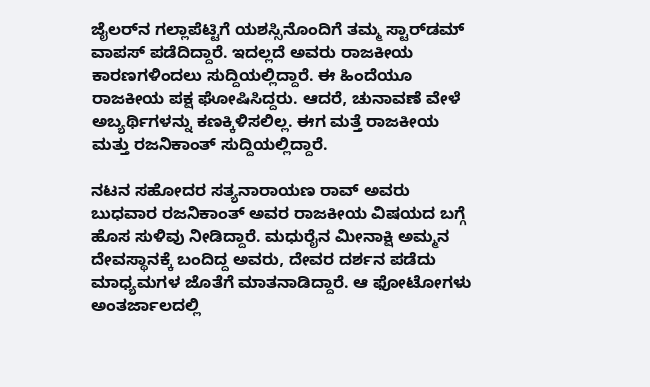ಜೈಲರ್‌ನ ಗಲ್ಲಾಪೆಟ್ಟಿಗೆ ಯಶಸ್ಸಿನೊಂದಿಗೆ ತಮ್ಮ ಸ್ಟಾರ್‌ಡಮ್ ವಾಪಸ್ ಪಡೆದಿದ್ದಾರೆ. ಇದಲ್ಲದೆ ಅವರು ರಾಜಕೀಯ ಕಾರಣಗಳಿಂದಲು ಸುದ್ದಿಯಲ್ಲಿದ್ದಾರೆ. ಈ ಹಿಂದೆಯೂ ರಾಜಕೀಯ ಪಕ್ಷ ಘೋಷಿಸಿದ್ದರು. ಆದರೆ, ಚುನಾವಣೆ ವೇಳೆ ಅಬ್ಯರ್ಥಿಗಳನ್ನು ಕಣಕ್ಕಿಳಿಸಲಿಲ್ಲ. ಈಗ ಮತ್ತೆ ರಾಜಕೀಯ ಮತ್ತು ರಜನಿಕಾಂತ್ ಸುದ್ದಿಯಲ್ಲಿದ್ದಾರೆ.

ನಟನ ಸಹೋದರ ಸತ್ಯನಾರಾಯಣ ರಾವ್ ಅವರು ಬುಧವಾರ ರಜನಿಕಾಂತ್ ಅವರ ರಾಜಕೀಯ ವಿಷಯದ ಬಗ್ಗೆ ಹೊಸ ಸುಳಿವು ನೀಡಿದ್ದಾರೆ. ಮಧುರೈನ ಮೀನಾಕ್ಷಿ ಅಮ್ಮನ ದೇವಸ್ಥಾನಕ್ಕೆ ಬಂದಿದ್ದ ಅವರು, ದೇವರ ದರ್ಶನ ಪಡೆದು ಮಾಧ್ಯಮಗಳ ಜೊತೆಗೆ ಮಾತನಾಡಿದ್ದಾರೆ. ಆ ಫೋಟೋಗಳು ಅಂತರ್ಜಾಲದಲ್ಲಿ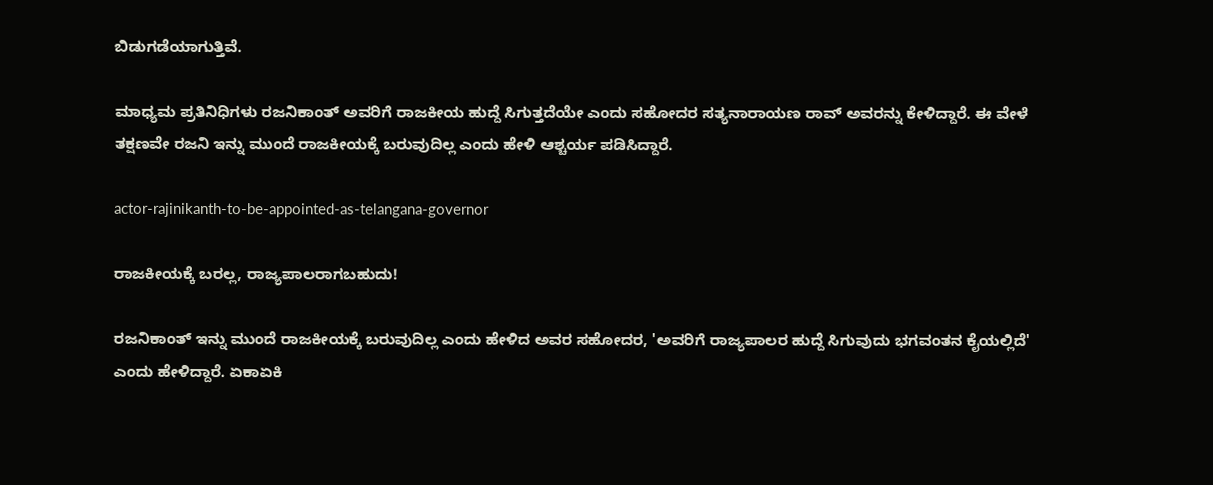ಬಿಡುಗಡೆಯಾಗುತ್ತಿವೆ.

ಮಾಧ್ಯಮ ಪ್ರತಿನಿಧಿಗಳು ರಜನಿಕಾಂತ್ ಅವರಿಗೆ ರಾಜಕೀಯ ಹುದ್ದೆ ಸಿಗುತ್ತದೆಯೇ ಎಂದು ಸಹೋದರ ಸತ್ಯನಾರಾಯಣ ರಾವ್ ಅವರನ್ನು ಕೇಳಿದ್ದಾರೆ. ಈ ವೇಳೆ ತಕ್ಷಣವೇ ರಜನಿ ಇನ್ನು ಮುಂದೆ ರಾಜಕೀಯಕ್ಕೆ ಬರುವುದಿಲ್ಲ ಎಂದು ಹೇಳಿ ಆಶ್ಚರ್ಯ ಪಡಿಸಿದ್ದಾರೆ.

actor-rajinikanth-to-be-appointed-as-telangana-governor

ರಾಜಕೀಯಕ್ಕೆ ಬರಲ್ಲ, ರಾಜ್ಯಪಾಲರಾಗಬಹುದು!

ರಜನಿಕಾಂತ್ ಇನ್ನು ಮುಂದೆ ರಾಜಕೀಯಕ್ಕೆ ಬರುವುದಿಲ್ಲ ಎಂದು ಹೇಳಿದ ಅವರ ಸಹೋದರ, 'ಅವರಿಗೆ ರಾಜ್ಯಪಾಲರ ಹುದ್ದೆ ಸಿಗುವುದು ಭಗವಂತನ ಕೈಯಲ್ಲಿದೆ' ಎಂದು ಹೇಳಿದ್ದಾರೆ. ಏಕಾಏಕಿ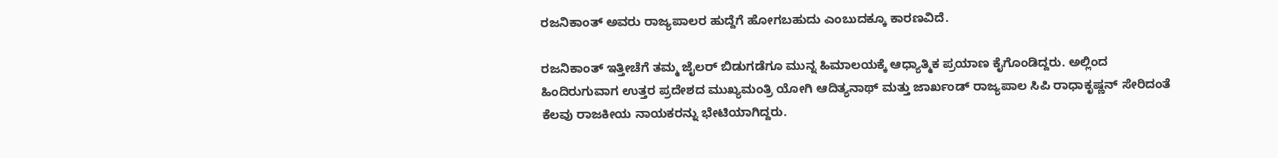ರಜನಿಕಾಂತ್ ಅವರು ರಾಜ್ಯಪಾಲರ ಹುದ್ದೆಗೆ ಹೋಗಬಹುದು ಎಂಬುದಕ್ಕೂ ಕಾರಣವಿದೆ.

ರಜನಿಕಾಂತ್ ಇತ್ತೀಚೆಗೆ ತಮ್ಮ ಜೈಲರ್ ಬಿಡುಗಡೆಗೂ ಮುನ್ನ ಹಿಮಾಲಯಕ್ಕೆ ಆಧ್ಯಾತ್ಮಿಕ ಪ್ರಯಾಣ ಕೈಗೊಂಡಿದ್ದರು. ಅಲ್ಲಿಂದ ಹಿಂದಿರುಗುವಾಗ ಉತ್ತರ ಪ್ರದೇಶದ ಮುಖ್ಯಮಂತ್ರಿ ಯೋಗಿ ಆದಿತ್ಯನಾಥ್ ಮತ್ತು ಜಾರ್ಖಂಡ್ ರಾಜ್ಯಪಾಲ ಸಿಪಿ ರಾಧಾಕೃಷ್ಣನ್ ಸೇರಿದಂತೆ ಕೆಲವು ರಾಜಕೀಯ ನಾಯಕರನ್ನು ಭೇಟಿಯಾಗಿದ್ದರು.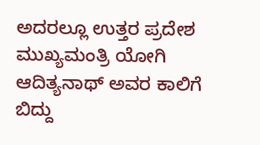ಅದರಲ್ಲೂ ಉತ್ತರ ಪ್ರದೇಶ ಮುಖ್ಯಮಂತ್ರಿ ಯೋಗಿ ಆದಿತ್ಯನಾಥ್ ಅವರ ಕಾಲಿಗೆ ಬಿದ್ದು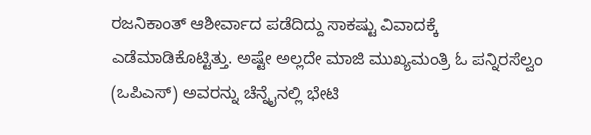ರಜನಿಕಾಂತ್ ಆಶೀರ್ವಾದ ಪಡೆದಿದ್ದು ಸಾಕಷ್ಟು ವಿವಾದಕ್ಕೆ ಎಡೆಮಾಡಿಕೊಟ್ಟಿತ್ತು. ಅಷ್ಟೇ ಅಲ್ಲದೇ ಮಾಜಿ ಮುಖ್ಯಮಂತ್ರಿ ಓ ಪನ್ನಿರಸೆಲ್ವಂ (ಒಪಿಎಸ್) ಅವರನ್ನು ಚೆನ್ನೈನಲ್ಲಿ ಭೇಟಿ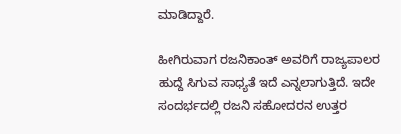ಮಾಡಿದ್ದಾರೆ.

ಹೀಗಿರುವಾಗ ರಜನಿಕಾಂತ್ ಅವರಿಗೆ ರಾಜ್ಯಪಾಲರ ಹುದ್ದೆ ಸಿಗುವ ಸಾಧ್ಯತೆ ಇದೆ ಎನ್ನಲಾಗುತ್ತಿದೆ. ಇದೇ ಸಂದರ್ಭದಲ್ಲಿ ರಜನಿ ಸಹೋದರನ ಉತ್ತರ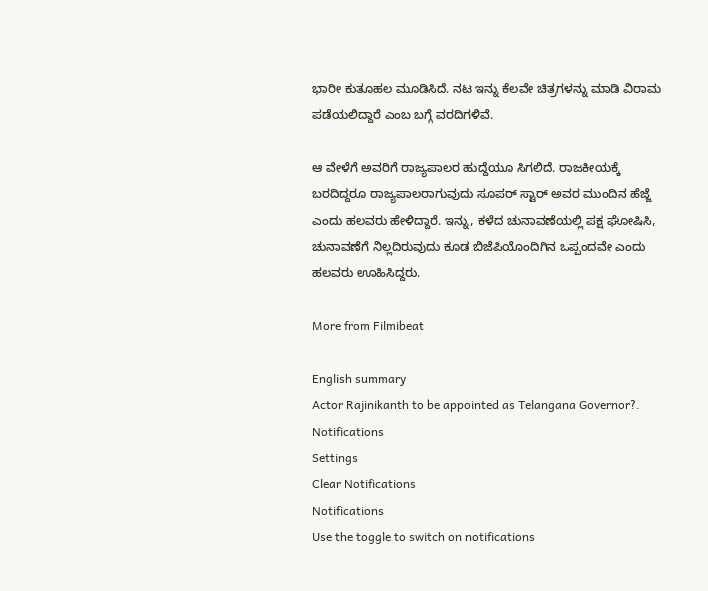ಭಾರೀ ಕುತೂಹಲ ಮೂಡಿಸಿದೆ. ನಟ ಇನ್ನು ಕೆಲವೇ ಚಿತ್ರಗಳನ್ನು ಮಾಡಿ ವಿರಾಮ ಪಡೆಯಲಿದ್ದಾರೆ ಎಂಬ ಬಗ್ಗೆ ವರದಿಗಳಿವೆ.

ಆ ವೇಳೆಗೆ ಅವರಿಗೆ ರಾಜ್ಯಪಾಲರ ಹುದ್ದೆಯೂ ಸಿಗಲಿದೆ. ರಾಜಕೀಯಕ್ಕೆ ಬರದಿದ್ದರೂ ರಾಜ್ಯಪಾಲರಾಗುವುದು ಸೂಪರ್ ಸ್ಟಾರ್ ಅವರ ಮುಂದಿನ ಹೆಜ್ಜೆ ಎಂದು ಹಲವರು ಹೇಳಿದ್ದಾರೆ. ಇನ್ನು, ಕಳೆದ ಚುನಾವಣೆಯಲ್ಲಿ ಪಕ್ಷ ಘೋಷಿಸಿ, ಚುನಾವಣೆಗೆ ನಿಲ್ಲದಿರುವುದು ಕೂಡ ಬಿಜೆಪಿಯೊಂದಿಗಿನ ಒಪ್ಪಂದವೇ ಎಂದು ಹಲವರು ಊಹಿಸಿದ್ದರು.

More from Filmibeat

English summary
Actor Rajinikanth to be appointed as Telangana Governor?.
Notifications
Settings
Clear Notifications
Notifications
Use the toggle to switch on notifications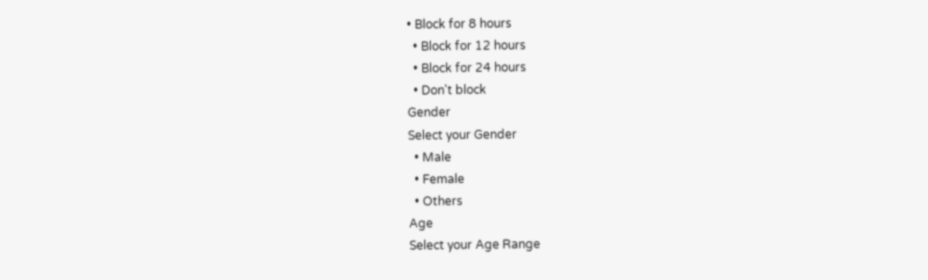• Block for 8 hours
  • Block for 12 hours
  • Block for 24 hours
  • Don't block
Gender
Select your Gender
  • Male
  • Female
  • Others
Age
Select your Age Range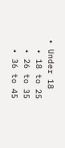• Under 18
  • 18 to 25
  • 26 to 35
  • 36 to 45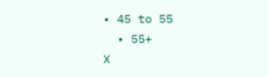• 45 to 55
  • 55+
X